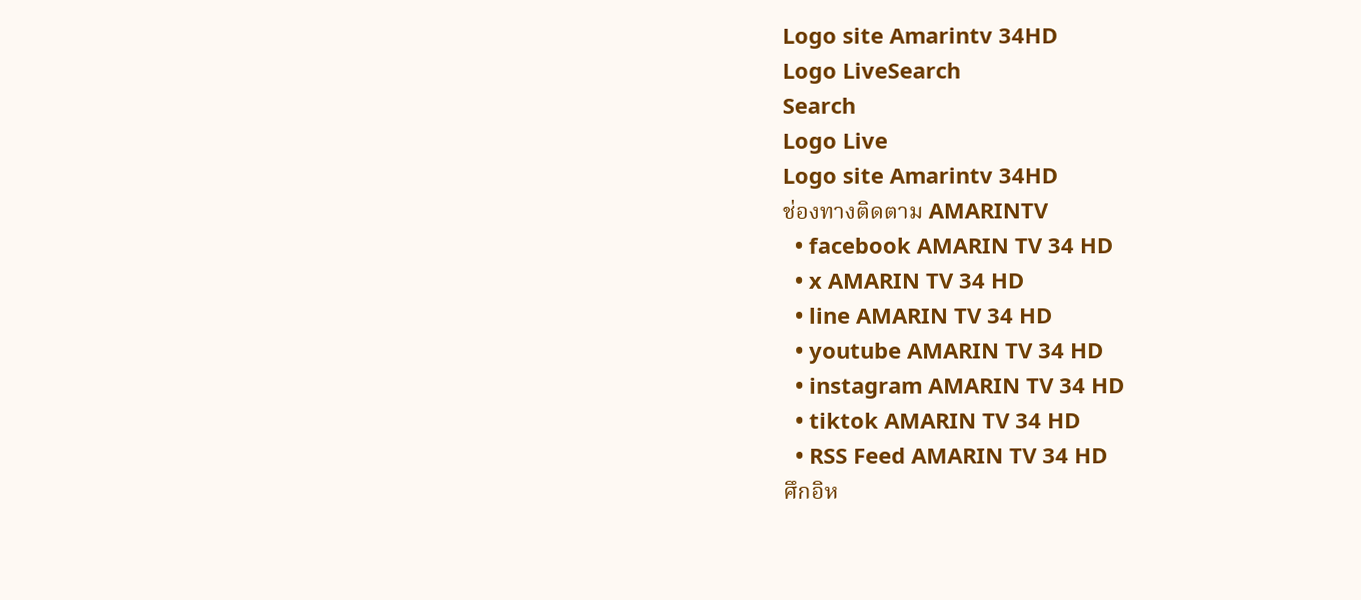Logo site Amarintv 34HD
Logo LiveSearch
Search
Logo Live
Logo site Amarintv 34HD
ช่องทางติดตาม AMARINTV
  • facebook AMARIN TV 34 HD
  • x AMARIN TV 34 HD
  • line AMARIN TV 34 HD
  • youtube AMARIN TV 34 HD
  • instagram AMARIN TV 34 HD
  • tiktok AMARIN TV 34 HD
  • RSS Feed AMARIN TV 34 HD
ศึกอิห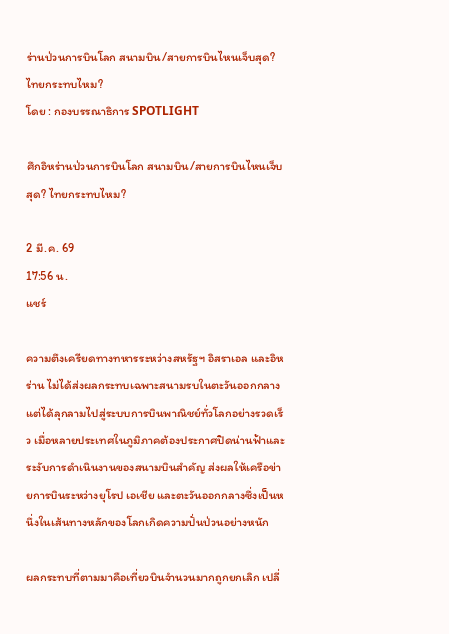ร่านป่วนการบินโลก สนามบิน/สายการบินไหนเจ็บสุด? ไทยกระทบไหม?
โดย : กองบรรณาธิการ SPOTLIGHT

ศึกอิหร่านป่วนการบินโลก สนามบิน/สายการบินไหนเจ็บสุด? ไทยกระทบไหม?

2 มี.ค. 69
17:56 น.
แชร์

ความตึงเครียดทางทหารระหว่างสหรัฐฯ อิสราเอล และอิหร่าน ไม่ได้ส่งผลกระทบเฉพาะสนามรบในตะวันออกกลาง แต่ได้ลุกลามไปสู่ระบบการบินพาณิชย์ทั่วโลกอย่างรวดเร็ว เมื่อหลายประเทศในภูมิภาคต้องประกาศปิดน่านฟ้าและระงับการดำเนินงานของสนามบินสำคัญ ส่งผลให้เครือข่ายการบินระหว่างยุโรป เอเชีย และตะวันออกกลางซึ่งเป็นหนึ่งในเส้นทางหลักของโลกเกิดความปั่นป่วนอย่างหนัก

ผลกระทบที่ตามมาคือเที่ยวบินจำนวนมากถูกยกเลิก เปลี่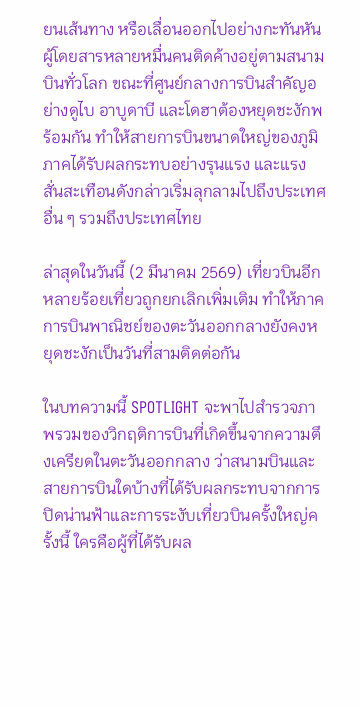ยนเส้นทาง หรือเลื่อนออกไปอย่างกะทันหัน ผู้โดยสารหลายหมื่นคนติดค้างอยู่ตามสนามบินทั่วโลก ขณะที่ศูนย์กลางการบินสำคัญอย่างดูไบ อาบูดาบี และโดฮาต้องหยุดชะงักพร้อมกัน ทำให้สายการบินขนาดใหญ่ของภูมิภาคได้รับผลกระทบอย่างรุนแรง และแรงสั่นสะเทือนดังกล่าวเริ่มลุกลามไปถึงประเทศอื่น ๆ รวมถึงประเทศไทย

ล่าสุดในวันนี้ (2 มีนาคม 2569) เที่ยวบินอีกหลายร้อยเที่ยวถูกยกเลิกเพิ่มเติม ทำให้ภาคการบินพาณิชย์ของตะวันออกกลางยังคงหยุดชะงักเป็นวันที่สามติดต่อกัน

ในบทความนี้ SPOTLIGHT จะพาไปสำรวจภาพรวมของวิกฤติการบินที่เกิดขึ้นจากความตึงเครียดในตะวันออกกลาง ว่าสนามบินและสายการบินใดบ้างที่ได้รับผลกระทบจากการปิดน่านฟ้าและการระงับเที่ยวบินครั้งใหญ่ครั้งนี้ ใครคือผู้ที่ได้รับผล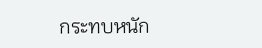กระทบหนัก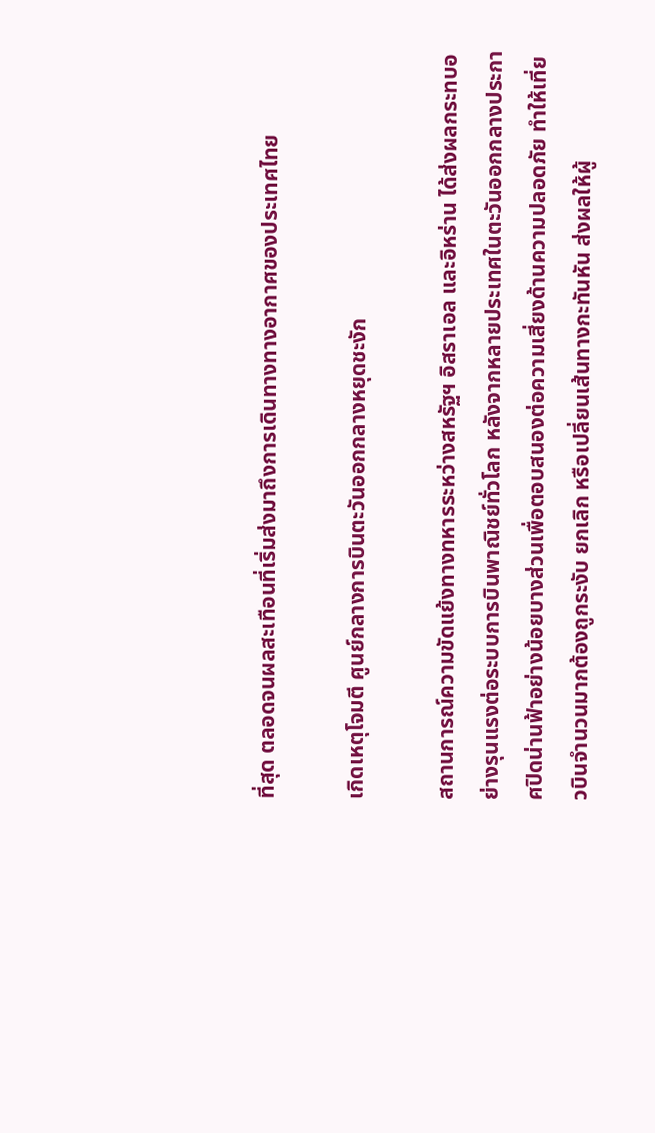ที่สุด ตลอดจนผลสะเทือนที่เริ่มส่งมาถึงการเดินทางทางอากาศของประเทศไทย

เกิดเหตุโจมตี ศูนย์กลางการบินตะวันออกกลางหยุดชะงัก

สถานการณ์ความขัดแย้งทางทหารระหว่างสหรัฐฯ อิสราเอล และอิหร่าน ได้ส่งผลกระทบอย่างรุนแรงต่อระบบการบินพาณิชย์ทั่วโลก หลังจากหลายประเทศในตะวันออกกลางประกาศปิดน่านฟ้าอย่างน้อยบางส่วนเพื่อตอบสนองต่อความเสี่ยงด้านความปลอดภัย ทำให้เที่ยวบินจำนวนมากต้องถูกระงับ ยกเลิก หรือเปลี่ยนเส้นทางกะทันหัน ส่งผลให้ผู้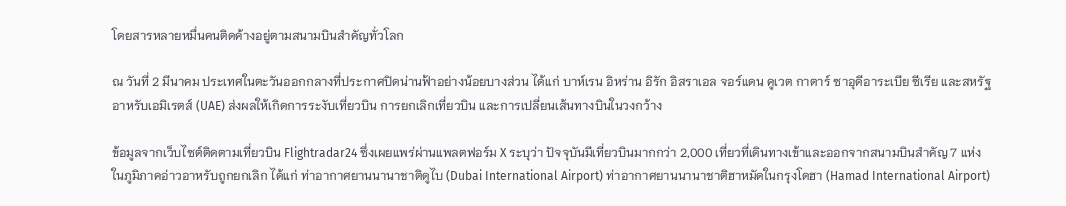โดยสารหลายหมื่นคนติดค้างอยู่ตามสนามบินสำคัญทั่วโลก

ณ วันที่ 2 มีนาคม ประเทศในตะวันออกกลางที่ประกาศปิดน่านฟ้าอย่างน้อยบางส่วน ได้แก่ บาห์เรน อิหร่าน อิรัก อิสราเอล จอร์แดน คูเวต กาตาร์ ซาอุดีอาระเบีย ซีเรีย และสหรัฐอาหรับเอมิเรตส์ (UAE) ส่งผลให้เกิดการระงับเที่ยวบิน การยกเลิกเที่ยวบิน และการเปลี่ยนเส้นทางบินในวงกว้าง

ข้อมูลจากเว็บไซต์ติดตามเที่ยวบิน Flightradar24 ซึ่งเผยแพร่ผ่านแพลตฟอร์ม X ระบุว่า ปัจจุบันมีเที่ยวบินมากกว่า 2,000 เที่ยวที่เดินทางเข้าและออกจากสนามบินสำคัญ 7 แห่งในภูมิภาคอ่าวอาหรับถูกยกเลิก ได้แก่ ท่าอากาศยานนานาชาติดูไบ (Dubai International Airport) ท่าอากาศยานนานาชาติฮาหมัดในกรุงโดฮา (Hamad International Airport)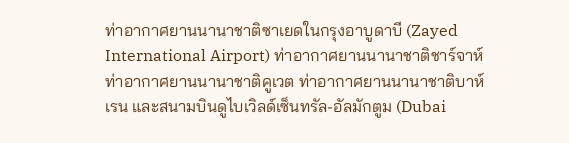ท่าอากาศยานนานาชาติซาเยดในกรุงอาบูดาบี (Zayed International Airport) ท่าอากาศยานนานาชาติชาร์จาห์ ท่าอากาศยานนานาชาติคูเวต ท่าอากาศยานนานาชาติบาห์เรน และสนามบินดูไบเวิลด์เซ็นทรัล-อัลมักตูม (Dubai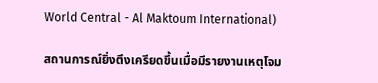World Central - Al Maktoum International)

สถานการณ์ยิ่งตึงเครียดขึ้นเมื่อมีรายงานเหตุโจม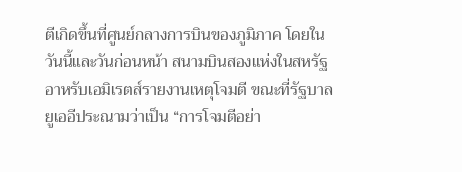ตีเกิดขึ้นที่ศูนย์กลางการบินของภูมิภาค โดยในวันนี้และวันก่อนหน้า สนามบินสองแห่งในสหรัฐอาหรับเอมิเรตส์รายงานเหตุโจมตี ขณะที่รัฐบาลยูเออีประณามว่าเป็น “การโจมตีอย่า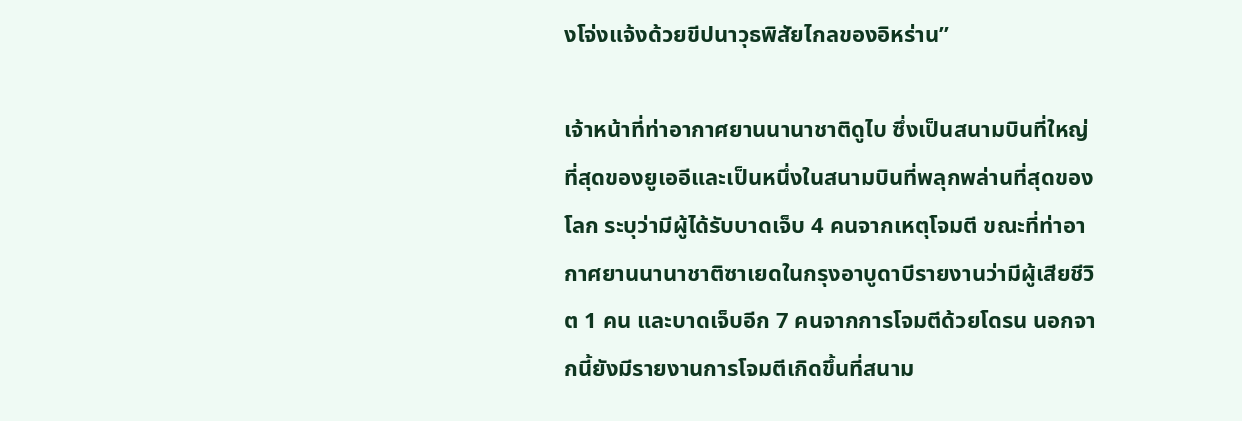งโจ่งแจ้งด้วยขีปนาวุธพิสัยไกลของอิหร่าน”

เจ้าหน้าที่ท่าอากาศยานนานาชาติดูไบ ซึ่งเป็นสนามบินที่ใหญ่ที่สุดของยูเออีและเป็นหนึ่งในสนามบินที่พลุกพล่านที่สุดของโลก ระบุว่ามีผู้ได้รับบาดเจ็บ 4 คนจากเหตุโจมตี ขณะที่ท่าอากาศยานนานาชาติซาเยดในกรุงอาบูดาบีรายงานว่ามีผู้เสียชีวิต 1 คน และบาดเจ็บอีก 7 คนจากการโจมตีด้วยโดรน นอกจากนี้ยังมีรายงานการโจมตีเกิดขึ้นที่สนาม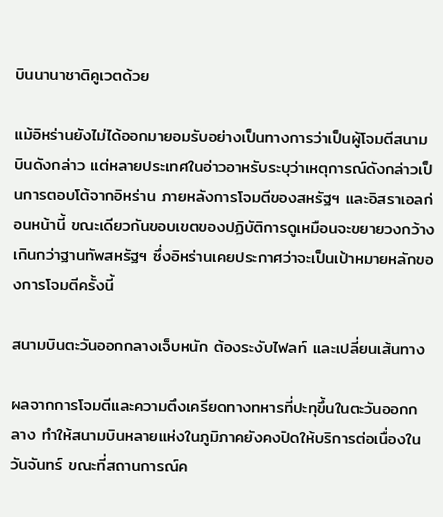บินนานาชาติคูเวตด้วย

แม้อิหร่านยังไม่ได้ออกมายอมรับอย่างเป็นทางการว่าเป็นผู้โจมตีสนามบินดังกล่าว แต่หลายประเทศในอ่าวอาหรับระบุว่าเหตุการณ์ดังกล่าวเป็นการตอบโต้จากอิหร่าน ภายหลังการโจมตีของสหรัฐฯ และอิสราเอลก่อนหน้านี้ ขณะเดียวกันขอบเขตของปฏิบัติการดูเหมือนจะขยายวงกว้างเกินกว่าฐานทัพสหรัฐฯ ซึ่งอิหร่านเคยประกาศว่าจะเป็นเป้าหมายหลักของการโจมตีครั้งนี้

สนามบินตะวันออกกลางเจ็บหนัก ต้องระงับไฟลท์ และเปลี่ยนเส้นทาง

ผลจากการโจมตีและความตึงเครียดทางทหารที่ปะทุขึ้นในตะวันออกกลาง ทำให้สนามบินหลายแห่งในภูมิภาคยังคงปิดให้บริการต่อเนื่องในวันจันทร์ ขณะที่สถานการณ์ค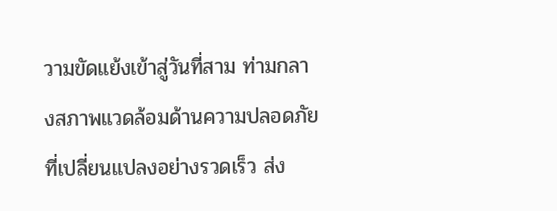วามขัดแย้งเข้าสู่วันที่สาม ท่ามกลางสภาพแวดล้อมด้านความปลอดภัยที่เปลี่ยนแปลงอย่างรวดเร็ว ส่ง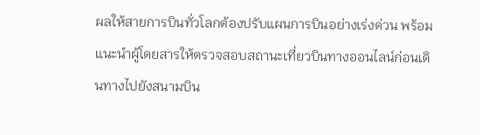ผลให้สายการบินทั่วโลกต้องปรับแผนการบินอย่างเร่งด่วน พร้อมแนะนำผู้โดยสารให้ตรวจสอบสถานะเที่ยวบินทางออนไลน์ก่อนเดินทางไปยังสนามบิน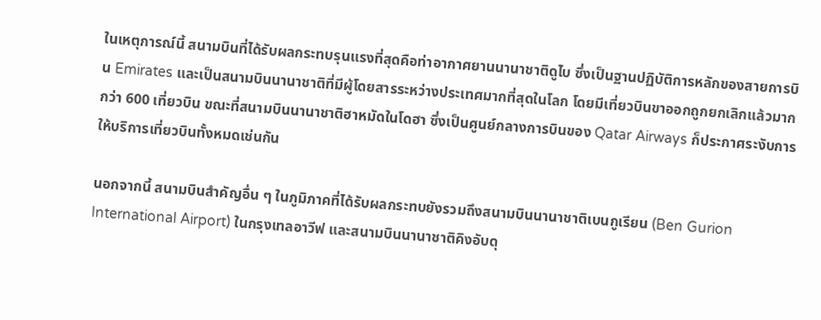ในเหตุการณ์นี้ สนามบินที่ได้รับผลกระทบรุนแรงที่สุดคือท่าอากาศยานนานาชาติดูไบ ซึ่งเป็นฐานปฏิบัติการหลักของสายการบิน Emirates และเป็นสนามบินนานาชาติที่มีผู้โดยสารระหว่างประเทศมากที่สุดในโลก โดยมีเที่ยวบินขาออกถูกยกเลิกแล้วมากกว่า 600 เที่ยวบิน ขณะที่สนามบินนานาชาติฮาหมัดในโดฮา ซึ่งเป็นศูนย์กลางการบินของ Qatar Airways ก็ประกาศระงับการให้บริการเที่ยวบินทั้งหมดเช่นกัน

นอกจากนี้ สนามบินสำคัญอื่น ๆ ในภูมิภาคที่ได้รับผลกระทบยังรวมถึงสนามบินนานาชาติเบนกูเรียน (Ben Gurion International Airport) ในกรุงเทลอาวีฟ และสนามบินนานาชาติคิงอับดุ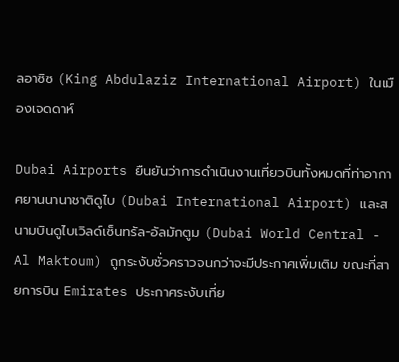ลอาซิซ (King Abdulaziz International Airport) ในเมืองเจดดาห์

Dubai Airports ยืนยันว่าการดำเนินงานเที่ยวบินทั้งหมดที่ท่าอากาศยานนานาชาติดูไบ (Dubai International Airport) และสนามบินดูไบเวิลด์เซ็นทรัล-อัลมักตูม (Dubai World Central - Al Maktoum) ถูกระงับชั่วคราวจนกว่าจะมีประกาศเพิ่มเติม ขณะที่สายการบิน Emirates ประกาศระงับเที่ย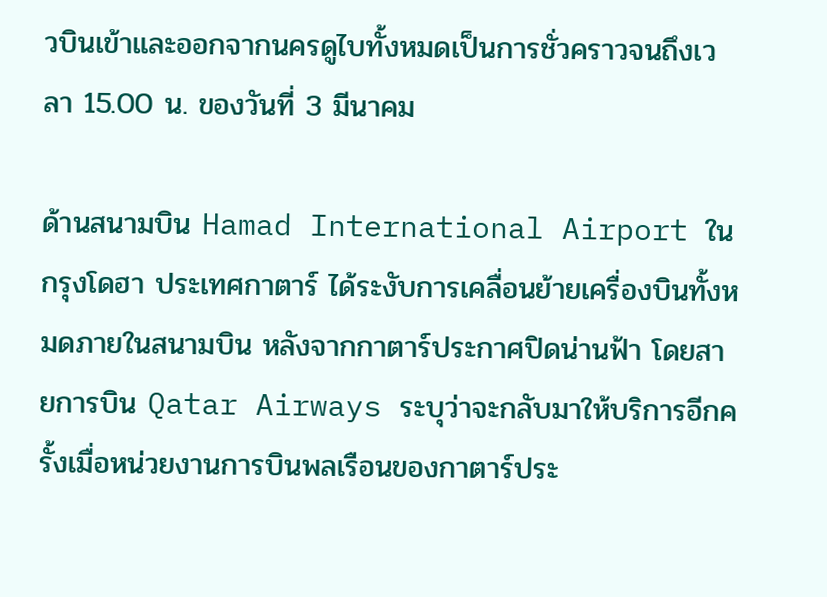วบินเข้าและออกจากนครดูไบทั้งหมดเป็นการชั่วคราวจนถึงเวลา 15.00 น. ของวันที่ 3 มีนาคม

ด้านสนามบิน Hamad International Airport ในกรุงโดฮา ประเทศกาตาร์ ได้ระงับการเคลื่อนย้ายเครื่องบินทั้งหมดภายในสนามบิน หลังจากกาตาร์ประกาศปิดน่านฟ้า โดยสายการบิน Qatar Airways ระบุว่าจะกลับมาให้บริการอีกครั้งเมื่อหน่วยงานการบินพลเรือนของกาตาร์ประ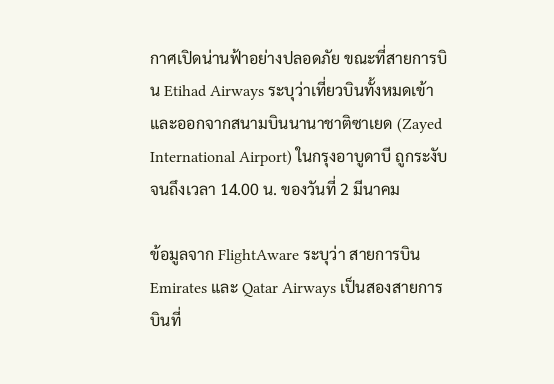กาศเปิดน่านฟ้าอย่างปลอดภัย ขณะที่สายการบิน Etihad Airways ระบุว่าเที่ยวบินทั้งหมดเข้าและออกจากสนามบินนานาชาติซาเยด (Zayed International Airport) ในกรุงอาบูดาบี ถูกระงับจนถึงเวลา 14.00 น. ของวันที่ 2 มีนาคม

ข้อมูลจาก FlightAware ระบุว่า สายการบิน Emirates และ Qatar Airways เป็นสองสายการบินที่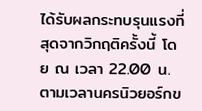ได้รับผลกระทบรุนแรงที่สุดจากวิกฤติครั้งนี้ โดย ณ เวลา 22.00 น. ตามเวลานครนิวยอร์กข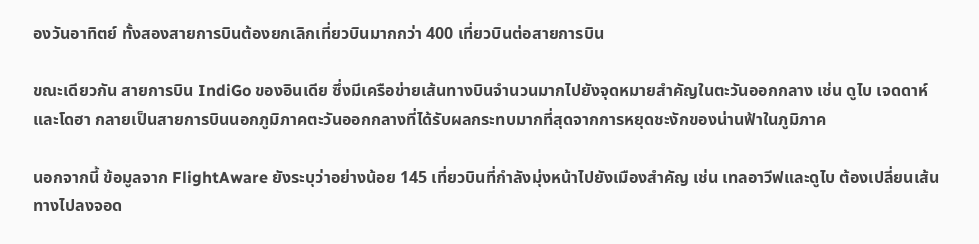องวันอาทิตย์ ทั้งสองสายการบินต้องยกเลิกเที่ยวบินมากกว่า 400 เที่ยวบินต่อสายการบิน

ขณะเดียวกัน สายการบิน IndiGo ของอินเดีย ซึ่งมีเครือข่ายเส้นทางบินจำนวนมากไปยังจุดหมายสำคัญในตะวันออกกลาง เช่น ดูไบ เจดดาห์ และโดฮา กลายเป็นสายการบินนอกภูมิภาคตะวันออกกลางที่ได้รับผลกระทบมากที่สุดจากการหยุดชะงักของน่านฟ้าในภูมิภาค

นอกจากนี้ ข้อมูลจาก FlightAware ยังระบุว่าอย่างน้อย 145 เที่ยวบินที่กำลังมุ่งหน้าไปยังเมืองสำคัญ เช่น เทลอาวีฟและดูไบ ต้องเปลี่ยนเส้นทางไปลงจอด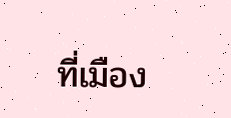ที่เมือง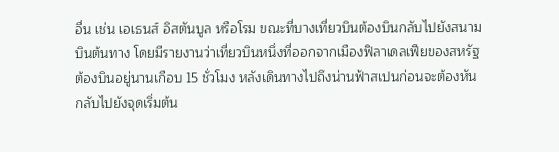อื่น เช่น เอเธนส์ อิสตันบูล หรือโรม ขณะที่บางเที่ยวบินต้องบินกลับไปยังสนามบินต้นทาง โดยมีรายงานว่าเที่ยวบินหนึ่งที่ออกจากเมืองฟิลาเดลเฟียของสหรัฐต้องบินอยู่นานเกือบ 15 ชั่วโมง หลังเดินทางไปถึงน่านฟ้าสเปนก่อนจะต้องหันกลับไปยังจุดเริ่มต้น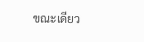ขณะเดียว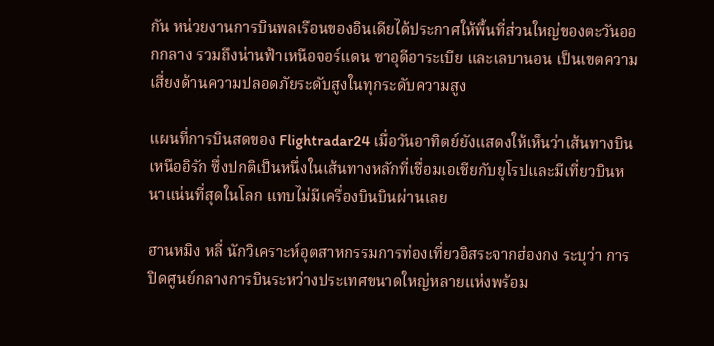กัน หน่วยงานการบินพลเรือนของอินเดียได้ประกาศให้พื้นที่ส่วนใหญ่ของตะวันออกกลาง รวมถึงน่านฟ้าเหนือจอร์แดน ซาอุดีอาระเบีย และเลบานอน เป็นเขตความเสี่ยงด้านความปลอดภัยระดับสูงในทุกระดับความสูง

แผนที่การบินสดของ Flightradar24 เมื่อวันอาทิตย์ยังแสดงให้เห็นว่าเส้นทางบินเหนืออิรัก ซึ่งปกติเป็นหนึ่งในเส้นทางหลักที่เชื่อมเอเชียกับยุโรปและมีเที่ยวบินหนาแน่นที่สุดในโลก แทบไม่มีเครื่องบินบินผ่านเลย

ฮานหมิง หลี่ นักวิเคราะห์อุตสาหกรรมการท่องเที่ยวอิสระจากฮ่องกง ระบุว่า การปิดศูนย์กลางการบินระหว่างประเทศขนาดใหญ่หลายแห่งพร้อม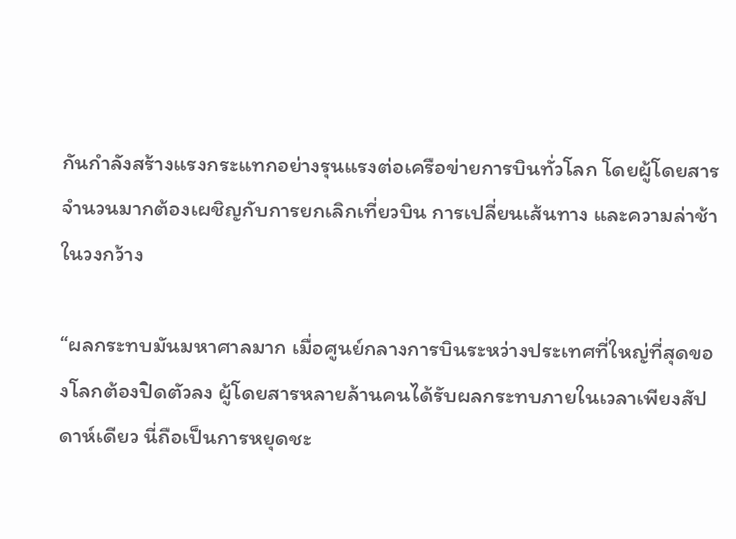กันกำลังสร้างแรงกระแทกอย่างรุนแรงต่อเครือข่ายการบินทั่วโลก โดยผู้โดยสารจำนวนมากต้องเผชิญกับการยกเลิกเที่ยวบิน การเปลี่ยนเส้นทาง และความล่าช้าในวงกว้าง

“ผลกระทบมันมหาศาลมาก เมื่อศูนย์กลางการบินระหว่างประเทศที่ใหญ่ที่สุดของโลกต้องปิดตัวลง ผู้โดยสารหลายล้านคนได้รับผลกระทบภายในเวลาเพียงสัปดาห์เดียว นี่ถือเป็นการหยุดชะ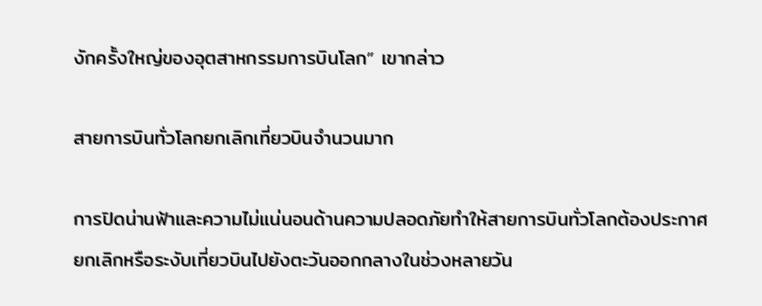งักครั้งใหญ่ของอุตสาหกรรมการบินโลก” เขากล่าว

สายการบินทั่วโลกยกเลิกเที่ยวบินจำนวนมาก

การปิดน่านฟ้าและความไม่แน่นอนด้านความปลอดภัยทำให้สายการบินทั่วโลกต้องประกาศยกเลิกหรือระงับเที่ยวบินไปยังตะวันออกกลางในช่วงหลายวัน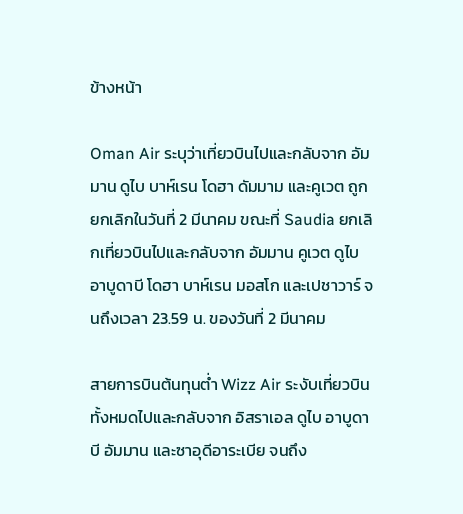ข้างหน้า

Oman Air ระบุว่าเที่ยวบินไปและกลับจาก อัมมาน ดูไบ บาห์เรน โดฮา ดัมมาม และคูเวต ถูกยกเลิกในวันที่ 2 มีนาคม ขณะที่ Saudia ยกเลิกเที่ยวบินไปและกลับจาก อัมมาน คูเวต ดูไบ อาบูดาบี โดฮา บาห์เรน มอสโก และเปชาวาร์ จนถึงเวลา 23.59 น. ของวันที่ 2 มีนาคม

สายการบินต้นทุนต่ำ Wizz Air ระงับเที่ยวบินทั้งหมดไปและกลับจาก อิสราเอล ดูไบ อาบูดาบี อัมมาน และซาอุดีอาระเบีย จนถึง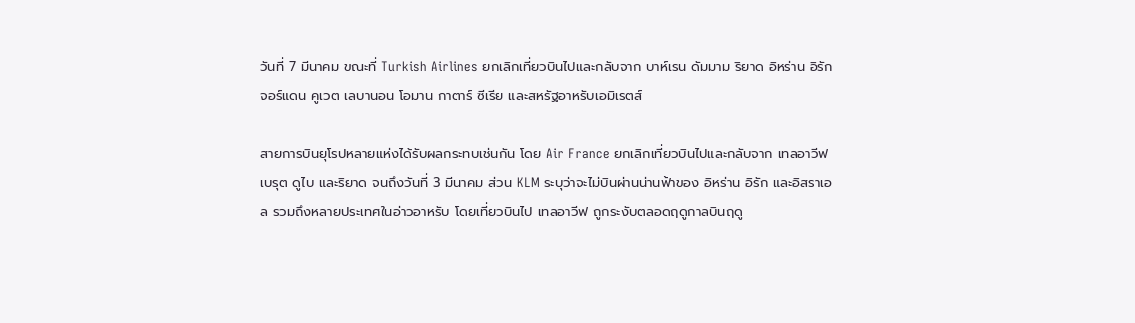วันที่ 7 มีนาคม ขณะที่ Turkish Airlines ยกเลิกเที่ยวบินไปและกลับจาก บาห์เรน ดัมมาม ริยาด อิหร่าน อิรัก จอร์แดน คูเวต เลบานอน โอมาน กาตาร์ ซีเรีย และสหรัฐอาหรับเอมิเรตส์

สายการบินยุโรปหลายแห่งได้รับผลกระทบเช่นกัน โดย Air France ยกเลิกเที่ยวบินไปและกลับจาก เทลอาวีฟ เบรุต ดูไบ และริยาด จนถึงวันที่ 3 มีนาคม ส่วน KLM ระบุว่าจะไม่บินผ่านน่านฟ้าของ อิหร่าน อิรัก และอิสราเอล รวมถึงหลายประเทศในอ่าวอาหรับ โดยเที่ยวบินไป เทลอาวีฟ ถูกระงับตลอดฤดูกาลบินฤดู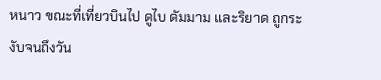หนาว ขณะที่เที่ยวบินไป ดูไบ ดัมมาม และริยาด ถูกระงับจนถึงวัน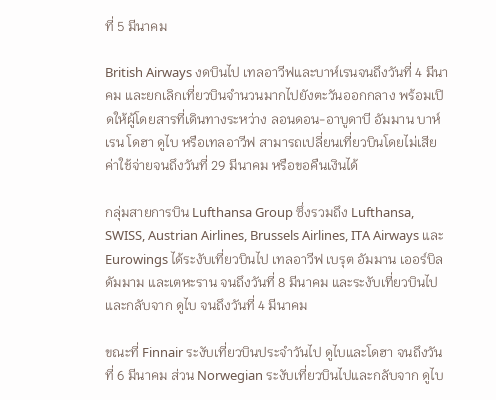ที่ 5 มีนาคม

British Airways งดบินไป เทลอาวีฟและบาห์เรนจนถึงวันที่ 4 มีนาคม และยกเลิกเที่ยวบินจำนวนมากไปยังตะวันออกกลาง พร้อมเปิดให้ผู้โดยสารที่เดินทางระหว่าง ลอนดอน-อาบูดาบี อัมมาน บาห์เรน โดฮา ดูไบ หรือเทลอาวีฟ สามารถเปลี่ยนเที่ยวบินโดยไม่เสียค่าใช้จ่ายจนถึงวันที่ 29 มีนาคม หรือขอคืนเงินได้

กลุ่มสายการบิน Lufthansa Group ซึ่งรวมถึง Lufthansa, SWISS, Austrian Airlines, Brussels Airlines, ITA Airways และ Eurowings ได้ระงับเที่ยวบินไป เทลอาวีฟ เบรุต อัมมาน เออร์บิล ดัมมาม และเตหะราน จนถึงวันที่ 8 มีนาคม และระงับเที่ยวบินไปและกลับจาก ดูไบ จนถึงวันที่ 4 มีนาคม

ขณะที่ Finnair ระงับเที่ยวบินประจำวันไป ดูไบและโดฮา จนถึงวันที่ 6 มีนาคม ส่วน Norwegian ระงับเที่ยวบินไปและกลับจาก ดูไบ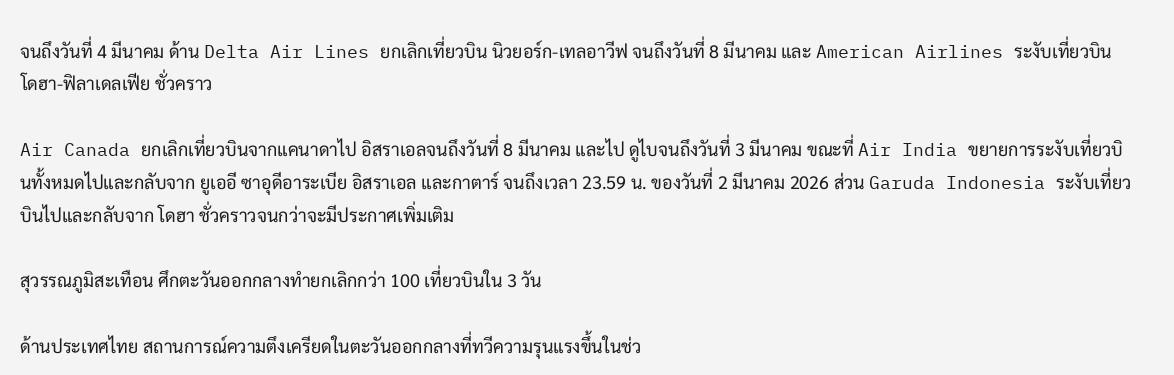จนถึงวันที่ 4 มีนาคม ด้าน Delta Air Lines ยกเลิกเที่ยวบิน นิวยอร์ก-เทลอาวีฟ จนถึงวันที่ 8 มีนาคม และ American Airlines ระงับเที่ยวบิน โดฮา-ฟิลาเดลเฟีย ชั่วคราว

Air Canada ยกเลิกเที่ยวบินจากแคนาดาไป อิสราเอลจนถึงวันที่ 8 มีนาคม และไป ดูไบจนถึงวันที่ 3 มีนาคม ขณะที่ Air India ขยายการระงับเที่ยวบินทั้งหมดไปและกลับจาก ยูเออี ซาอุดีอาระเบีย อิสราเอล และกาตาร์ จนถึงเวลา 23.59 น. ของวันที่ 2 มีนาคม 2026 ส่วน Garuda Indonesia ระงับเที่ยวบินไปและกลับจาก โดฮา ชั่วคราวจนกว่าจะมีประกาศเพิ่มเติม

สุวรรณภูมิสะเทือน ศึกตะวันออกกลางทำยกเลิกกว่า 100 เที่ยวบินใน 3 วัน

ด้านประเทศไทย สถานการณ์ความตึงเครียดในตะวันออกกลางที่ทวีความรุนแรงขึ้นในช่ว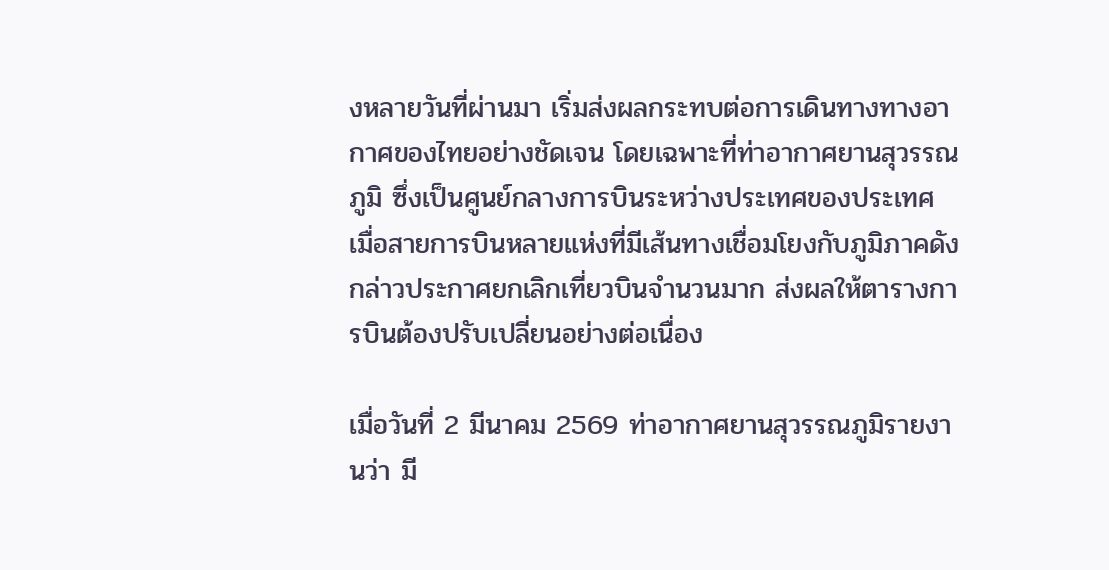งหลายวันที่ผ่านมา เริ่มส่งผลกระทบต่อการเดินทางทางอากาศของไทยอย่างชัดเจน โดยเฉพาะที่ท่าอากาศยานสุวรรณภูมิ ซึ่งเป็นศูนย์กลางการบินระหว่างประเทศของประเทศ เมื่อสายการบินหลายแห่งที่มีเส้นทางเชื่อมโยงกับภูมิภาคดังกล่าวประกาศยกเลิกเที่ยวบินจำนวนมาก ส่งผลให้ตารางการบินต้องปรับเปลี่ยนอย่างต่อเนื่อง

เมื่อวันที่ 2 มีนาคม 2569 ท่าอากาศยานสุวรรณภูมิรายงานว่า มี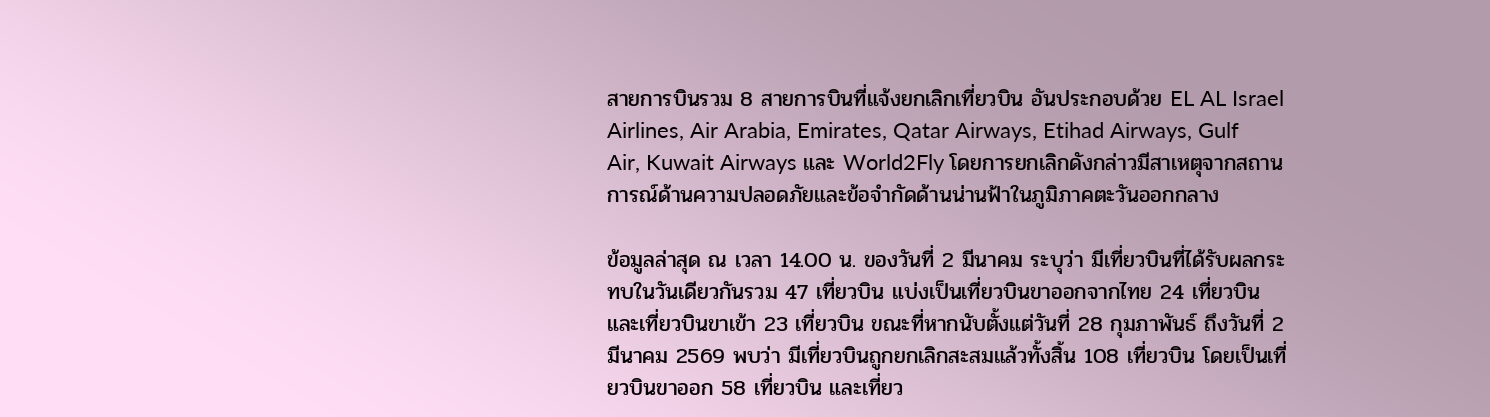สายการบินรวม 8 สายการบินที่แจ้งยกเลิกเที่ยวบิน อันประกอบด้วย EL AL Israel Airlines, Air Arabia, Emirates, Qatar Airways, Etihad Airways, Gulf Air, Kuwait Airways และ World2Fly โดยการยกเลิกดังกล่าวมีสาเหตุจากสถานการณ์ด้านความปลอดภัยและข้อจำกัดด้านน่านฟ้าในภูมิภาคตะวันออกกลาง

ข้อมูลล่าสุด ณ เวลา 14.00 น. ของวันที่ 2 มีนาคม ระบุว่า มีเที่ยวบินที่ได้รับผลกระทบในวันเดียวกันรวม 47 เที่ยวบิน แบ่งเป็นเที่ยวบินขาออกจากไทย 24 เที่ยวบิน และเที่ยวบินขาเข้า 23 เที่ยวบิน ขณะที่หากนับตั้งแต่วันที่ 28 กุมภาพันธ์ ถึงวันที่ 2 มีนาคม 2569 พบว่า มีเที่ยวบินถูกยกเลิกสะสมแล้วทั้งสิ้น 108 เที่ยวบิน โดยเป็นเที่ยวบินขาออก 58 เที่ยวบิน และเที่ยว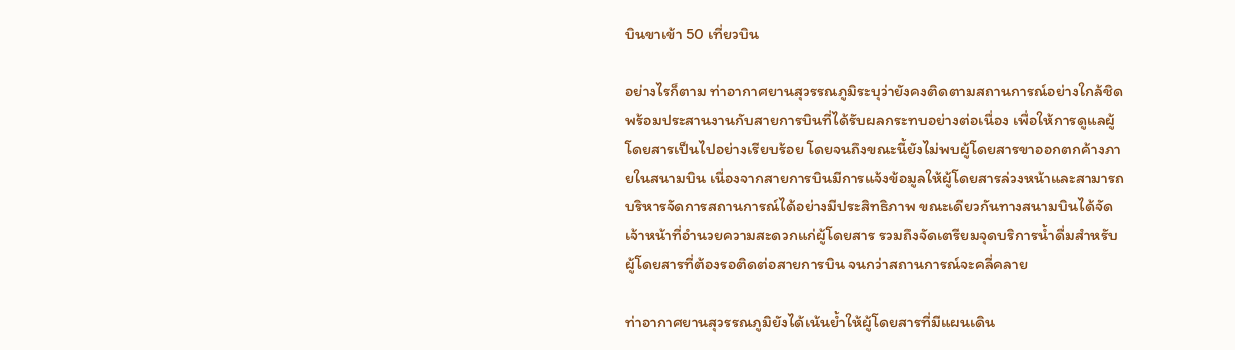บินขาเข้า 50 เที่ยวบิน

อย่างไรก็ตาม ท่าอากาศยานสุวรรณภูมิระบุว่ายังคงติดตามสถานการณ์อย่างใกล้ชิด พร้อมประสานงานกับสายการบินที่ได้รับผลกระทบอย่างต่อเนื่อง เพื่อให้การดูแลผู้โดยสารเป็นไปอย่างเรียบร้อย โดยจนถึงขณะนี้ยังไม่พบผู้โดยสารขาออกตกค้างภายในสนามบิน เนื่องจากสายการบินมีการแจ้งข้อมูลให้ผู้โดยสารล่วงหน้าและสามารถบริหารจัดการสถานการณ์ได้อย่างมีประสิทธิภาพ ขณะเดียวกันทางสนามบินได้จัดเจ้าหน้าที่อำนวยความสะดวกแก่ผู้โดยสาร รวมถึงจัดเตรียมจุดบริการน้ำดื่มสำหรับผู้โดยสารที่ต้องรอติดต่อสายการบิน จนกว่าสถานการณ์จะคลี่คลาย

ท่าอากาศยานสุวรรณภูมิยังได้เน้นย้ำให้ผู้โดยสารที่มีแผนเดิน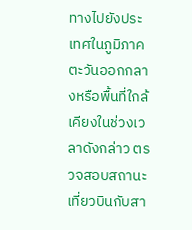ทางไปยังประเทศในภูมิภาคตะวันออกกลางหรือพื้นที่ใกล้เคียงในช่วงเวลาดังกล่าว ตรวจสอบสถานะเที่ยวบินกับสา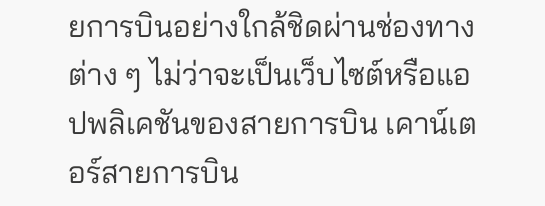ยการบินอย่างใกล้ชิดผ่านช่องทางต่าง ๆ ไม่ว่าจะเป็นเว็บไซต์หรือแอปพลิเคชันของสายการบิน เคาน์เตอร์สายการบิน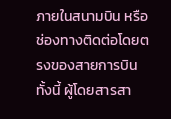ภายในสนามบิน หรือช่องทางติดต่อโดยตรงของสายการบิน ทั้งนี้ ผู้โดยสารสา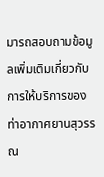มารถสอบถามข้อมูลเพิ่มเติมเกี่ยวกับการให้บริการของท่าอากาศยานสุวรรณ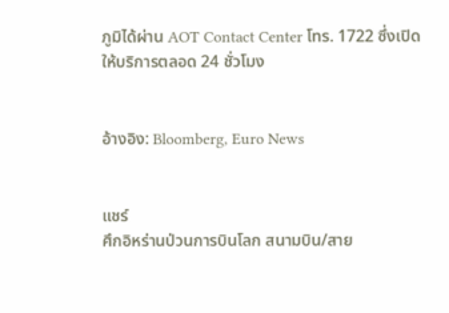ภูมิได้ผ่าน AOT Contact Center โทร. 1722 ซึ่งเปิดให้บริการตลอด 24 ชั่วโมง


อ้างอิง: Bloomberg, Euro News


แชร์
ศึกอิหร่านป่วนการบินโลก สนามบิน/สาย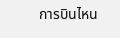การบินไหน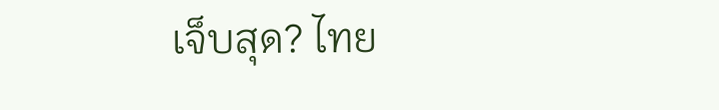เจ็บสุด? ไทย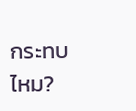กระทบไหม?